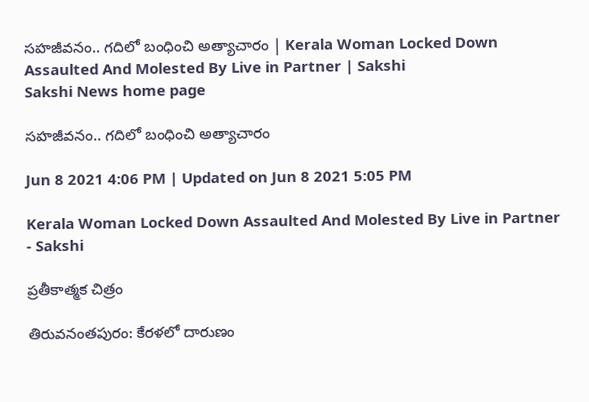సహజీవనం.. గదిలో బంధించి అత్యాచారం | Kerala Woman Locked Down Assaulted And Molested By Live in Partner | Sakshi
Sakshi News home page

సహజీవనం.. గదిలో బంధించి అత్యాచారం

Jun 8 2021 4:06 PM | Updated on Jun 8 2021 5:05 PM

Kerala Woman Locked Down Assaulted And Molested By Live in Partner - Sakshi

ప్రతీకాత్మక చిత్రం

తిరువనంతపురం: కేరళలో దారుణం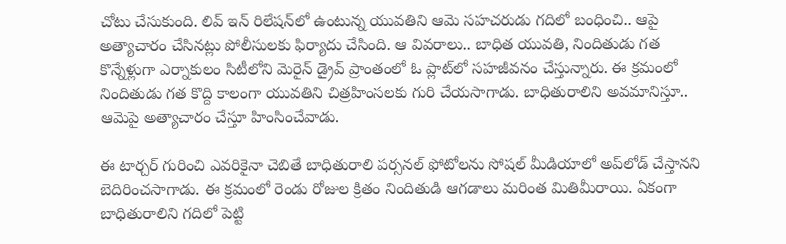చోటు చేసుకుంది. లివ్‌ ఇన్‌ రిలేషన్‌లో ఉంటున్న యువతిని ఆమె సహచరుడు గదిలో బంధించి.. ఆపై అత్యాచారం చేసినట్లు పోలీసులకు ఫిర్యాదు చేసింది. ఆ వివరాలు.. బాధిత యువతి, నిందితుడు గత కొన్నేళ్లుగా ఎర్నాకులం సిటీలోని మెరైన్‌ డ్రైవ్‌ ప్రాంతంలో ఓ ప్లాట్‌లో సహజీవనం చేస్తున్నారు. ఈ క్రమంలో నిందితుడు గత కొద్ది కాలంగా యువతిని చిత్రహింసలకు గురి చేయసాగాడు. బాధితురాలిని అవమానిస్తూ.. ఆమెపై అత్యాచారం చేస్తూ హింసించేవాడు.

ఈ టార్చర్‌ గురించి ఎవరికైనా చెబితే బాధితురాలి పర్సనల్‌ ఫోటోలను సోషల్‌ మీడియాలో అప్‌లోడ్‌ చేస్తానని బెదిరించసాగాడు. ఈ క్రమంలో రెండు రోజుల క్రితం నిందితుడి ఆగడాలు మరింత మితిమీరాయి. ఏకంగా బాధితురాలిని గదిలో పెట్టి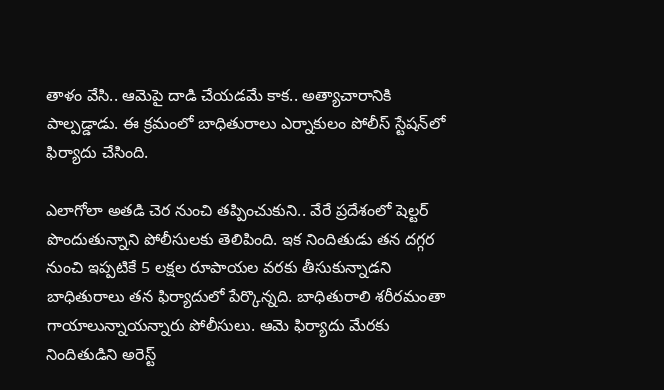తాళం వేసి.. ఆమెపై దాడి చేయడమే కాక.. అత్యాచారానికి పాల్పడ్డాడు. ఈ క్రమంలో బాధితురాలు ఎర్నాకులం పోలీస్‌ స్టేషన్‌లో ఫిర్యాదు చేసింది.

ఎలాగోలా అతడి చెర నుంచి తప్పించుకుని.. వేరే ప్రదేశంలో షెల్టర్‌ పొందుతున్నాని పోలీసులకు తెలిపింది. ఇక నిందితుడు తన దగ్గర నుంచి ఇప్పటికే 5 లక్షల రూపాయల వరకు తీసుకున్నాడని బాధితురాలు తన ఫిర్యాదులో పేర్కొన్నది. బాధితురాలి శరీరమంతా గాయాలున్నాయన్నారు పోలీసులు. ఆమె ఫిర్యాదు మేరకు నిందితుడిని అరెస్ట్‌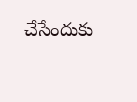చేసేందుకు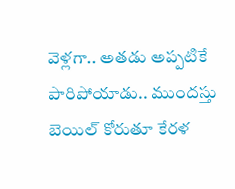వెళ్లగా.. అతడు అప్పటికే పారిపోయాడు.. ముందస్తు బెయిల్‌ కోరుతూ కేరళ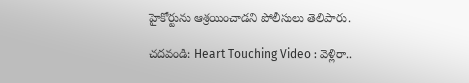హైకోర్టును ఆశ్రయించాడని పోలీసులు తెలిపారు.

చదవండి: Heart Touching Video : వెళ్లిరా..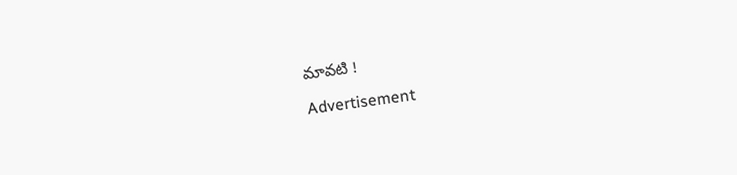మావటి !

Advertisement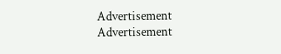Advertisement
Advertisement